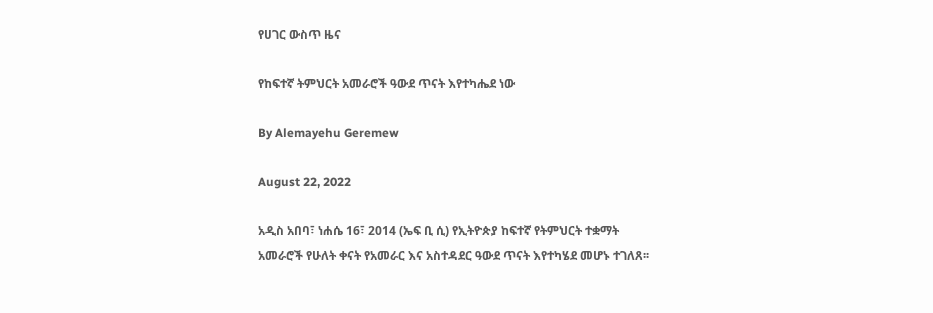የሀገር ውስጥ ዜና

የከፍተኛ ትምህርት አመራሮች ዓውደ ጥናት እየተካሔደ ነው

By Alemayehu Geremew

August 22, 2022

አዲስ አበባ፣ ነሐሴ 16፣ 2014 (ኤፍ ቢ ሲ) የኢትዮጵያ ከፍተኛ የትምህርት ተቋማት አመራሮች የሁለት ቀናት የአመራር እና አስተዳደር ዓውደ ጥናት እየተካሄደ መሆኑ ተገለጸ፡፡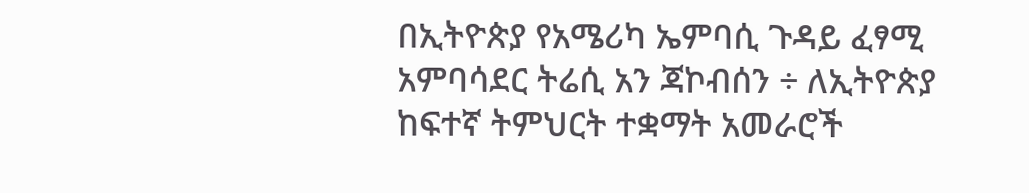በኢትዮጵያ የአሜሪካ ኤምባሲ ጉዳይ ፈፃሚ አምባሳደር ትሬሲ አን ጃኮብሰን ÷ ለኢትዮጵያ ከፍተኛ ትምህርት ተቋማት አመራሮች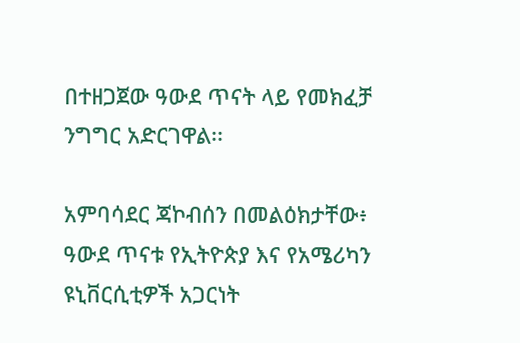በተዘጋጀው ዓውደ ጥናት ላይ የመክፈቻ ንግግር አድርገዋል፡፡

አምባሳደር ጃኮብሰን በመልዕክታቸው፥ ዓውደ ጥናቱ የኢትዮጵያ እና የአሜሪካን ዩኒቨርሲቲዎች አጋርነት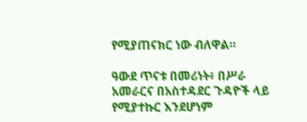የሚያጠናክር ነው ብለዋል።

ዓውደ ጥናቱ በመሪነት፥ በሥራ አመራርና በአስተዳደር ጉዳዮች ላይ የሚያተኩር እንደሆነም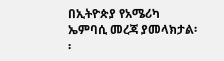በኢትዮጵያ የአሜሪካ ኤምባሲ መረጃ ያመላክታል፡፡